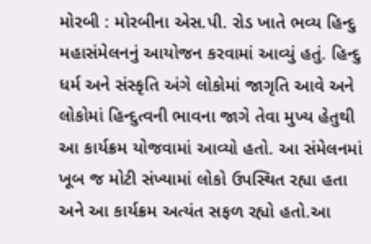મોરબી : મોરબીના એસ.પી. રોડ ખાતે ભવ્ય હિન્દુ મહાસંમેલનનું આયોજન કરવામાં આવ્યું હતું. હિન્દુ ધર્મ અને સંસ્કૃતિ અંગે લોકોમાં જાગૃતિ આવે અને લોકોમાં હિન્દુત્વની ભાવના જાગે તેવા મુખ્ય હેતુથી આ કાર્યક્રમ યોજવામાં આવ્યો હતો. આ સંમેલનમાં ખૂબ જ મોટી સંખ્યામાં લોકો ઉપસ્થિત રહ્યા હતા અને આ કાર્યક્રમ અત્યંત સફળ રહ્યો હતો.આ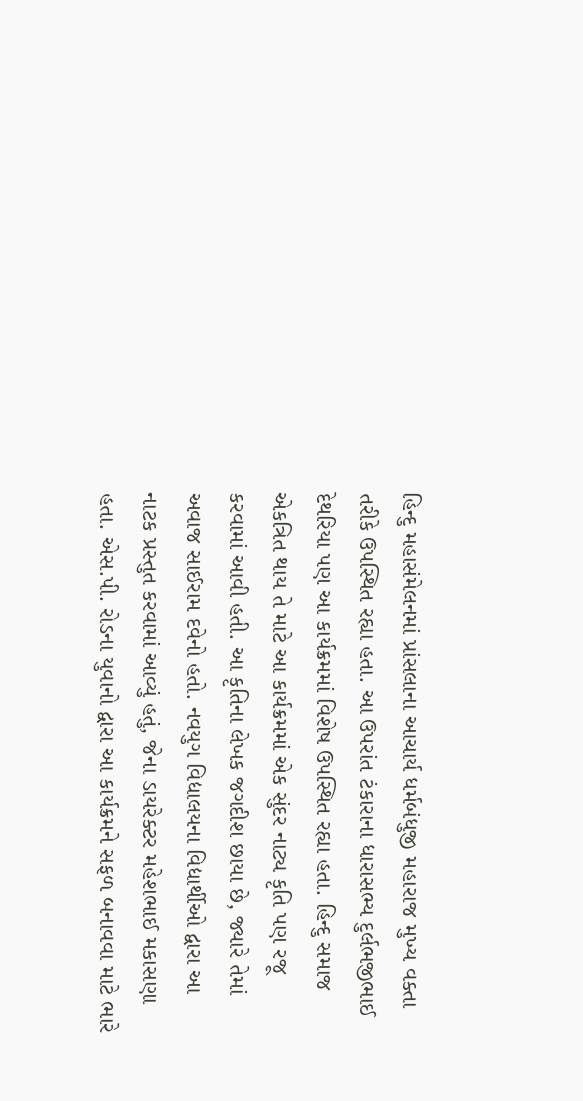હિન્દુ મહાસંમેલનમાં પ્રાંસલાના આચાર્ય ધર્મબંધુજી મહારાજ મુખ્ય વક્તા તરીકે ઉપસ્થિત રહ્યા હતા. આ ઉપરાંત ટંકારાના ધારાસભ્ય દુર્લભજીભાઈ દેથરિયા પણ આ કાર્યક્રમમાં વિશેષ ઉપસ્થિત રહ્યા હતા. હિન્દુ સમાજ એકત્રિત થાય તે માટે આ કાર્યક્રમમાં એક સુંદર નાટ્ય કૃતિ પણ રજૂ કરવામાં આવી હતી. આ કૃતિના લેખક જગદીશ છાયા છે, જ્યારે તેમાં અવાજ સાઈરામ દવેનો હતો. નવયુગ વિદ્યાલયના વિદ્યાર્થીઓ દ્વારા આ નાટક પ્રસ્તુત કરવામાં આવ્યું હતું, જેના ડાયરેક્ટર મહેશભાઈ મકાસણા હતા. એસ.પી. રોડના યુવાનો દ્વારા આ કાર્યક્રમને સફળ બનાવવા માટે ભારે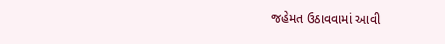જહેમત ઉઠાવવામાં આવી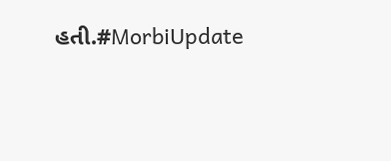હતી.#MorbiUpdate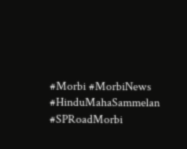#Morbi #MorbiNews #HinduMahaSammelan #SPRoadMorbi